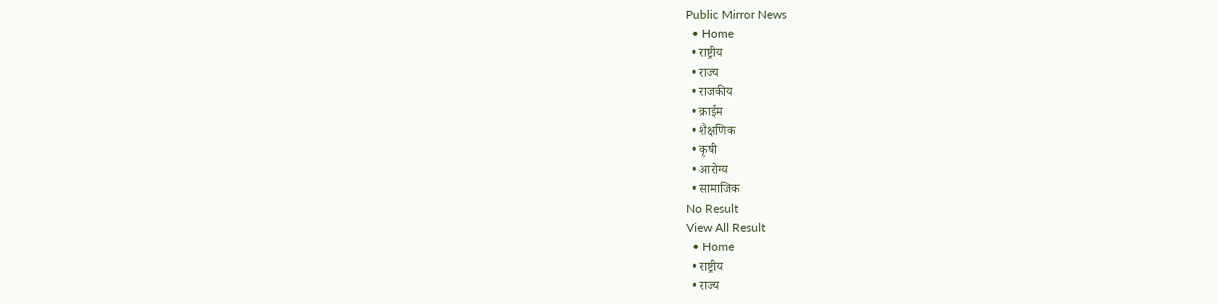Public Mirror News
  • Home
  • राष्ट्रीय
  • राज्य
  • राजकीय
  • क्राईम
  • शैक्षणिक
  • कृषी
  • आरोग्य
  • सामाजिक
No Result
View All Result
  • Home
  • राष्ट्रीय
  • राज्य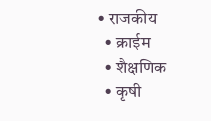• राजकीय
  • क्राईम
  • शैक्षणिक
  • कृषी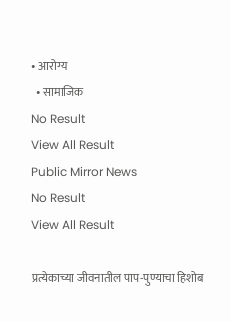• आरोग्य
  • सामाजिक
No Result
View All Result
Public Mirror News
No Result
View All Result

प्रत्येकाच्या जीवनातील पाप-पुण्याचा हिशोब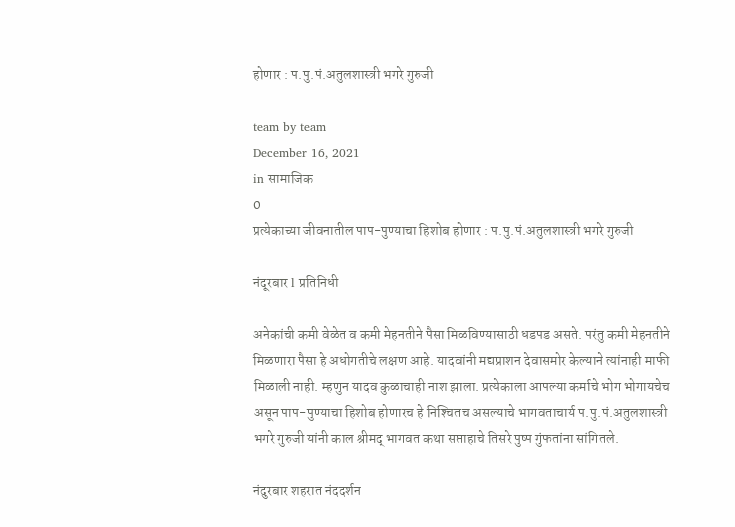होणार : प.पु.पं.अतुलशास्त्री भगरे गुरुजी

team by team
December 16, 2021
in सामाजिक
0
प्रत्येकाच्या जीवनातील पाप-पुण्याचा हिशोब होणार : प.पु.पं.अतुलशास्त्री भगरे गुरुजी

नंदूरबार l प्रतिनिधी

अनेकांची कमी वेळेत व कमी मेहनतीने पैसा मिळविण्यासाठी धडपड असते. परंतु कमी मेहनतीने मिळणारा पैसा हे अधोगतीचे लक्षण आहे. यादवांनी मद्यप्राशन देवासमोर केल्याने त्यांनाही माफी मिळाली नाही. म्हणुन यादव कुळाचाही नाश झाला. प्रत्येकाला आपल्या कर्माचे भोग भोगायचेच असून पाप-पुण्याचा हिशोब होणारच हे निश्‍चितच असल्याचे भागवताचार्य प.पु.पं.अतुलशास्त्री भगरे गुरुजी यांनी काल श्रीमद् भागवत कथा सप्ताहाचे तिसरे पुष्प गुंफतांना सांगितले.

नंदुरबार शहरात नंददर्शन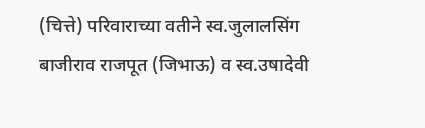(चित्ते) परिवाराच्या वतीने स्व.जुलालसिंग बाजीराव राजपूत (जिभाऊ) व स्व.उषादेवी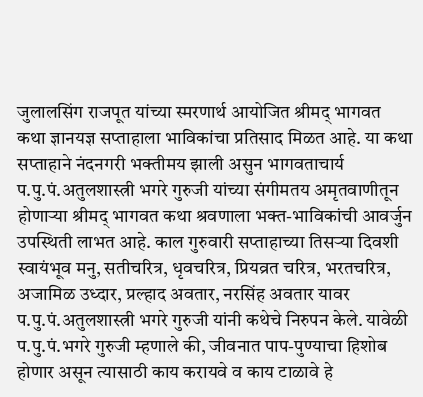जुलालसिंग राजपूत यांच्या स्मरणार्थ आयोजित श्रीमद् भागवत कथा ज्ञानयज्ञ सप्ताहाला भाविकांचा प्रतिसाद मिळत आहे. या कथा सप्ताहाने नंदनगरी भक्तीमय झाली असुन भागवताचार्य प.पु.पं.अतुलशास्त्री भगरे गुरुजी यांच्या संगीमतय अमृतवाणीतून होणार्‍या श्रीमद् भागवत कथा श्रवणाला भक्त-भाविकांची आवर्जुन उपस्थिती लाभत आहे. काल गुरुवारी सप्ताहाच्या तिसर्‍या दिवशी स्वायंभूव मनु, सतीचरित्र, धृवचरित्र, प्रियव्रत चरित्र, भरतचरित्र, अजामिळ उध्दार, प्रल्हाद अवतार, नरसिंह अवतार यावर प.पु.पं.अतुलशास्त्री भगरे गुरुजी यांनी कथेचे निरुपन केले. यावेळी प.पु.पं.भगरे गुरुजी म्हणाले की, जीवनात पाप-पुण्याचा हिशोब होणार असून त्यासाठी काय करायवे व काय टाळावे हे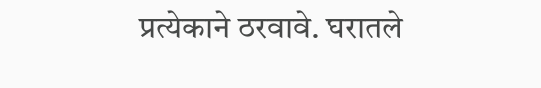प्रत्येकाने ठरवावे. घरातले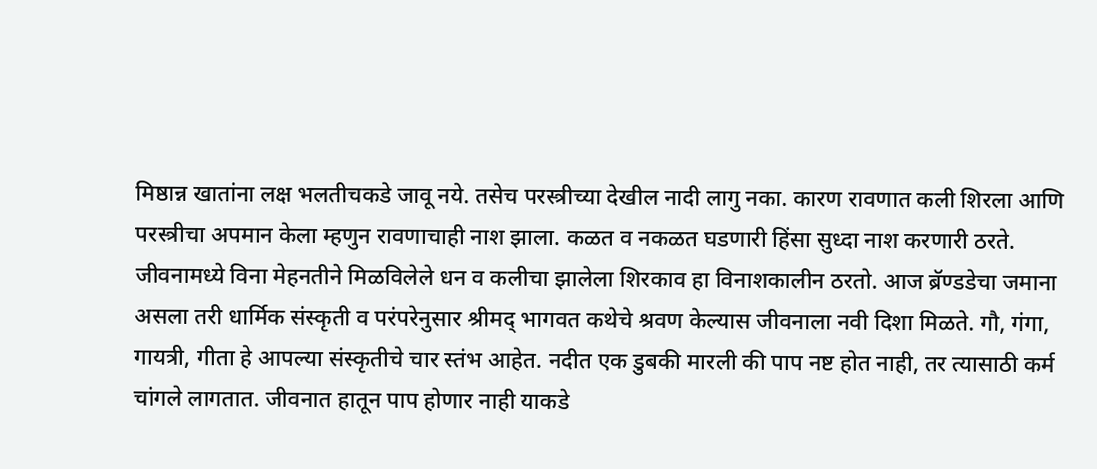मिष्ठान्न खातांना लक्ष भलतीचकडे जावू नये. तसेच परस्त्रीच्या देखील नादी लागु नका. कारण रावणात कली शिरला आणि परस्त्रीचा अपमान केला म्हणुन रावणाचाही नाश झाला. कळत व नकळत घडणारी हिंसा सुध्दा नाश करणारी ठरते. जीवनामध्ये विना मेहनतीने मिळविलेले धन व कलीचा झालेला शिरकाव हा विनाशकालीन ठरतो. आज ब्रॅण्डडेचा जमाना असला तरी धार्मिक संस्कृती व परंपरेनुसार श्रीमद् भागवत कथेचे श्रवण केल्यास जीवनाला नवी दिशा मिळते. गौ, गंगा, गायत्री, गीता हे आपल्या संस्कृतीचे चार स्तंभ आहेत. नदीत एक डुबकी मारली की पाप नष्ट होत नाही, तर त्यासाठी कर्म चांगले लागतात. जीवनात हातून पाप होणार नाही याकडे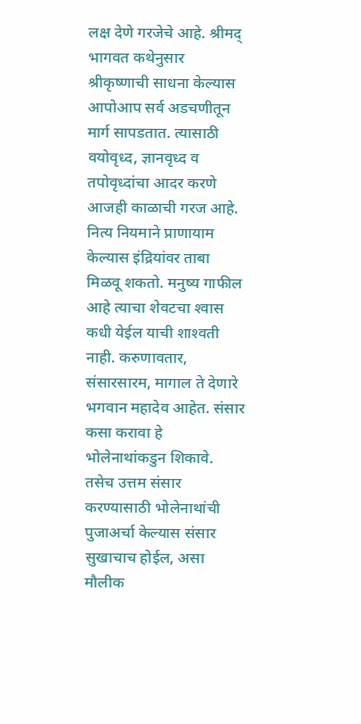लक्ष देणे गरजेचे आहे. श्रीमद् भागवत कथेनुसार श्रीकृष्णाची साधना केल्यास आपोआप सर्व अडचणीतून मार्ग सापडतात. त्यासाठी वयोवृध्द, ज्ञानवृध्द व तपोवृध्दांचा आदर करणे आजही काळाची गरज आहे. नित्य नियमाने प्राणायाम केल्यास इंद्रियांवर ताबा मिळवू शकतो. मनुष्य गाफील आहे त्याचा शेवटचा श्‍वास कधी येईल याची शाश्‍वती नाही. करुणावतार, संसारसारम, मागाल ते देणारे भगवान महादेव आहेत. संसार कसा करावा हे भोलेनाथांकडुन शिकावे. तसेच उत्तम संसार करण्यासाठी भोलेनाथांची पुजाअर्चा केल्यास संसार सुखाचाच होईल, असा मौलीक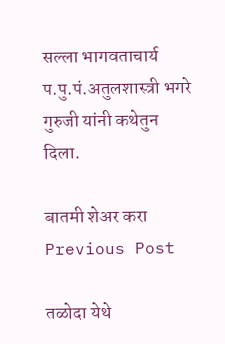सल्ला भागवताचार्य प.पु.पं.अतुलशास्त्री भगरे गुरुजी यांनी कथेतुन दिला.

बातमी शेअर करा
Previous Post

तळोदा येथे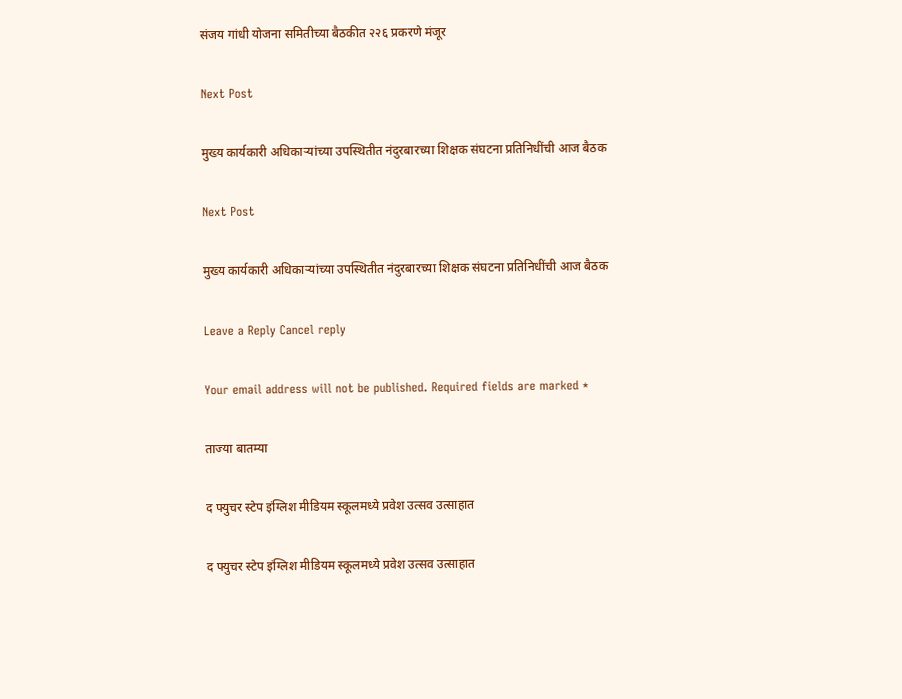संजय गांधी योजना समितीच्या बैठकीत २२६ प्रकरणे मंजूर

Next Post

मुख्य कार्यकारी अधिकाऱ्यांच्या उपस्थितीत नंदुरबारच्या शिक्षक संघटना प्रतिनिधींची आज बैठक

Next Post

मुख्य कार्यकारी अधिकाऱ्यांच्या उपस्थितीत नंदुरबारच्या शिक्षक संघटना प्रतिनिधींची आज बैठक

Leave a Reply Cancel reply

Your email address will not be published. Required fields are marked *

ताज्या बातम्या

द फ्युचर स्टेप इंग्लिश मीडियम स्कूलमध्ये प्रवेश उत्सव उत्साहात

द फ्युचर स्टेप इंग्लिश मीडियम स्कूलमध्ये प्रवेश उत्सव उत्साहात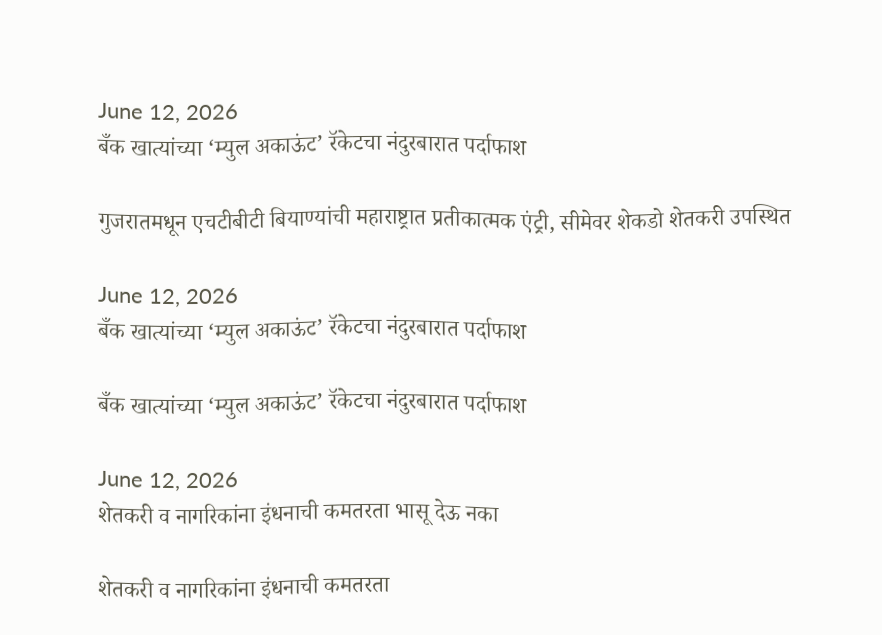June 12, 2026
बँक खात्यांच्या ‘म्युल अकाऊंट’ रॅकेटचा नंदुरबारात पर्दाफाश

गुजरातमधून एचटीबीटी बियाण्यांची महाराष्ट्रात प्रतीकात्मक एंट्री, सीमेवर शेकडो शेतकरी उपस्थित

June 12, 2026
बँक खात्यांच्या ‘म्युल अकाऊंट’ रॅकेटचा नंदुरबारात पर्दाफाश

बँक खात्यांच्या ‘म्युल अकाऊंट’ रॅकेटचा नंदुरबारात पर्दाफाश

June 12, 2026
शेतकरी व नागरिकांना इंधनाची कमतरता भासू देऊ नका

शेतकरी व नागरिकांना इंधनाची कमतरता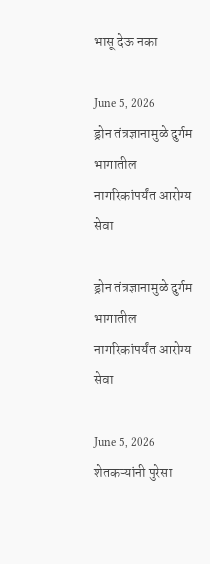भासू देऊ नका

June 5, 2026
ड्रोन तंत्रज्ञानामुळे दुर्गम भागातील नागरिकांपर्यंत आरोग्य सेवा

ड्रोन तंत्रज्ञानामुळे दुर्गम भागातील नागरिकांपर्यंत आरोग्य सेवा

June 5, 2026
शेतकऱ्यांनी पुरेसा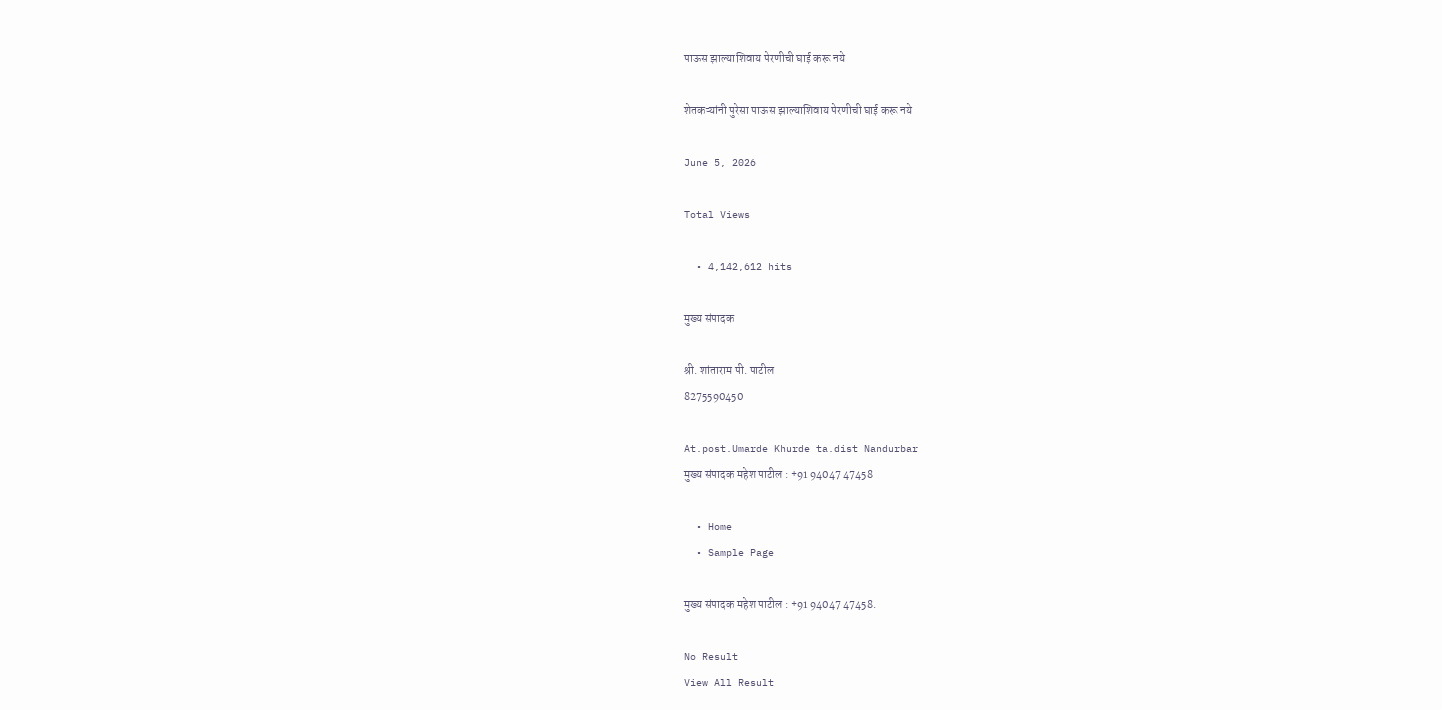पाऊस झाल्याशिवाय पेरणीची घाई करू नये

शेतकऱ्यांनी पुरेसा पाऊस झाल्याशिवाय पेरणीची घाई करू नये

June 5, 2026

Total Views

  • 4,142,612 hits

मुख्य संपादक

श्री. शांताराम पी. पाटील
8275590450

At.post.Umarde Khurde ta.dist Nandurbar
मुख्य संपादक महेश पाटील : +91 94047 47458

  • Home
  • Sample Page

मुख्य संपादक महेश पाटील : +91 94047 47458.

No Result
View All Result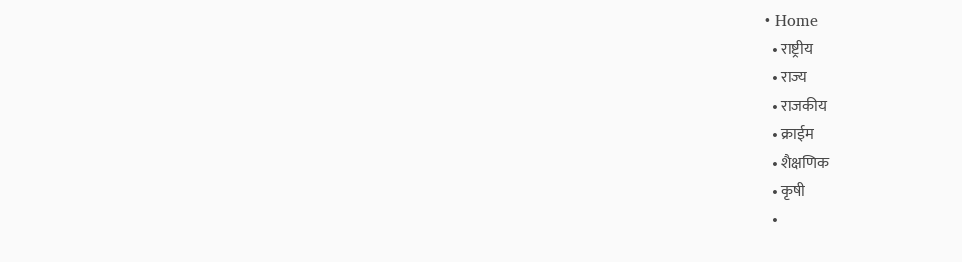• Home
  • राष्ट्रीय
  • राज्य
  • राजकीय
  • क्राईम
  • शैक्षणिक
  • कृषी
  •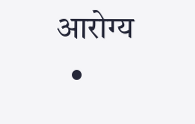आरोग्य
  •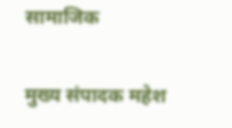सामाजिक

मुख्य संपादक महेश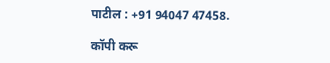पाटील : +91 94047 47458.

कॉपी करू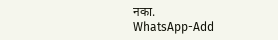नका.
WhatsApp-Add